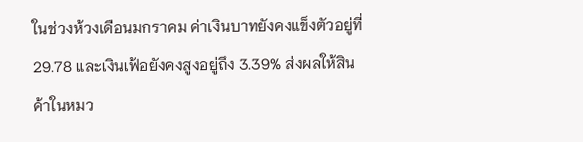ในช่วงห้วงเดือนมกราคม ค่าเงินบาทยังคงแข็งตัวอยู่ที่ 29.78 และเงินเฟ้อยังคงสูงอยู่ถึง 3.39% ส่งผลให้สินค้าในหมว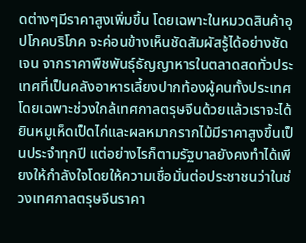ดต่างๆมีราคาสูงเพิ่มขึ้น โดยเฉพาะในหมวดสินค้าอุปโภคบริโภค จะค่อนข้างเห็นชัดสัมผัสรู้ได้อย่างชัดเจน จากราคาพืชพันธุ์ธัญญาหารในตลาดสดทั่วประเทศที่เป็นคลังอาหารเลี้ยงปากท้องผู้คนทั้งประเทศ โดยเฉพาะช่วงใกล้เทศกาลตรุษจีนด้วยแล้วเราจะได้ยินหมูเห็ดเป็ดไก่และผลหมากรากไม้มีราคาสูงขึ้นเป็นประจำทุกปี แต่อย่างไรก็ตามรัฐบาลยังคงทำได้เพียงให้กำลังใจโดยให้ความเชื่อมั่นต่อประชาชนว่าในช่วงเทศกาลตรุษจีนราคา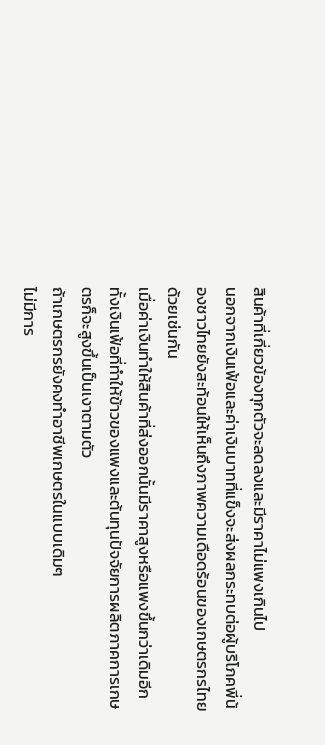สินค้าที่เกี่ยวข้องทุกตัวจะลดลงและมีราคาไม่แพงเกินไป
นอกจากเงินเฟ้อและค่าเงินบาทที่แข็งจะส่งผลกระทบต่อผู้บริโภคพี่น้องชาวไทยยังสะท้อนให้เห็นถึงภาพความเดือดร้อนของเกษตรกรไทยด้วยเช่นกัน
เมื่อค่าเงินทำให้สินค้าที่ส่งออกนั้นมีราคาสูงหรือแพงขึ้นกว่าเดิมอีกทั้งเงินเฟ้อที่ทำให้ข้าวของแพงและต้นทุนปัจจัยการผลิตภาคการเกษตรก็จะสูงขึ้นเป็นเงาตามตัว
ถ้าเกษตรกรยังคงทำอาชีพเกษตรในแบบเดิมๆ
ไม่มีการ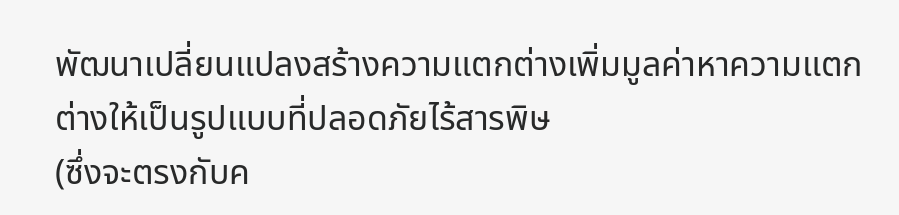พัฒนาเปลี่ยนแปลงสร้างความแตกต่างเพิ่มมูลค่าหาความแตกต่างให้เป็นรูปแบบที่ปลอดภัยไร้สารพิษ
(ซึ่งจะตรงกับค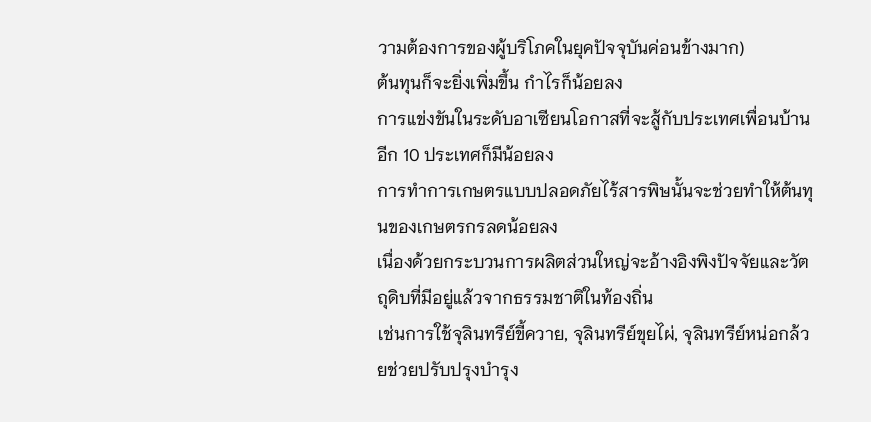วามต้องการของผู้บริโภคในยุคปัจจุบันค่อนข้างมาก)
ต้นทุนก็จะยิ่งเพิ่มขึ้น กำไรก็น้อยลง
การแข่งขันในระดับอาเซียนโอกาสที่จะสู้กับประเทศเพื่อนบ้านอีก 10 ประเทศก็มีน้อยลง
การทำการเกษตรแบบปลอดภัยไร้สารพิษนั้นจะช่วยทำให้ต้นทุนของเกษตรกรลดน้อยลง
เนื่องด้วยกระบวนการผลิตส่วนใหญ่จะอ้างอิงพิงปัจจัยและวัตถุดิบที่มีอยู่แล้วจากธรรมชาติในท้องถิ่น
เช่นการใช้จุลินทรีย์ขี้ควาย, จุลินทรีย์ขุยไผ่, จุลินทรีย์หน่อกล้วยช่วยปรับปรุงบำรุง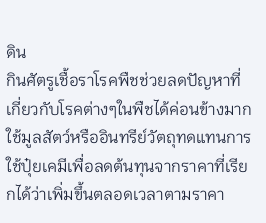ดิน
กินศัตรูเชื้อราโรคพืชช่วยลดปัญหาที่เกี่ยวกับโรคต่างๆในพืชได้ค่อนข้างมาก
ใช้มูลสัตว์หรืออินทรีย์วัตถุทดแทนการใช้ปุ๋ยเคมีเพื่อลดต้นทุนจากราคาที่เรียกได้ว่าเพิ่มขึ้นตลอดเวลาตามราคา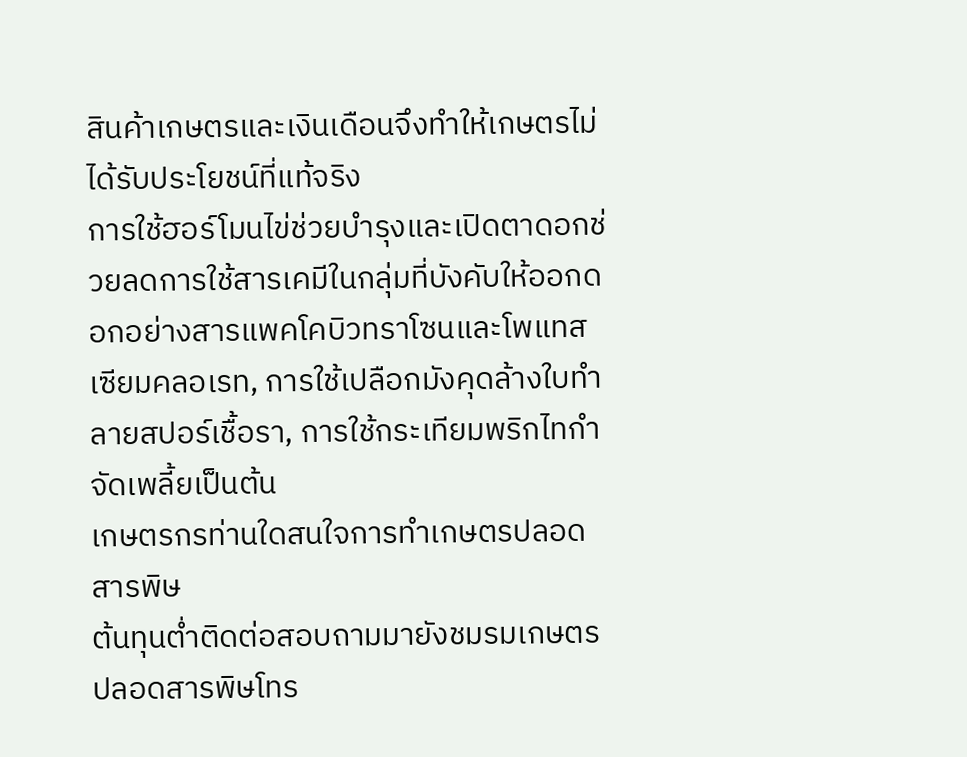สินค้าเกษตรและเงินเดือนจึงทำให้เกษตรไม่ได้รับประโยชน์ที่แท้จริง
การใช้ฮอร์โมนไข่ช่วยบำรุงและเปิดตาดอกช่วยลดการใช้สารเคมีในกลุ่มที่บังคับให้ออกดอกอย่างสารแพคโคบิวทราโซนและโพแทสเซียมคลอเรท, การใช้เปลือกมังคุดล้างใบทำลายสปอร์เชื้อรา, การใช้กระเทียมพริกไทกำจัดเพลี้ยเป็นต้น
เกษตรกรท่านใดสนใจการทำเกษตรปลอดสารพิษ
ต้นทุนต่ำติดต่อสอบถามมายังชมรมเกษตรปลอดสารพิษโทร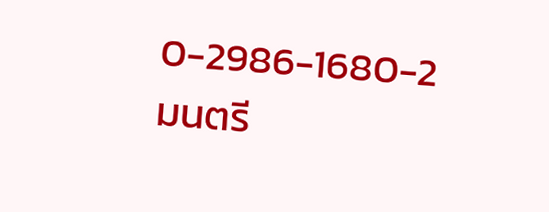0-2986-1680-2
มนตรี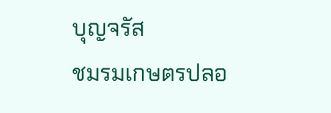บุญจรัส
ชมรมเกษตรปลอ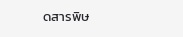ดสารพิษ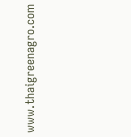www.thaigreenagro.com